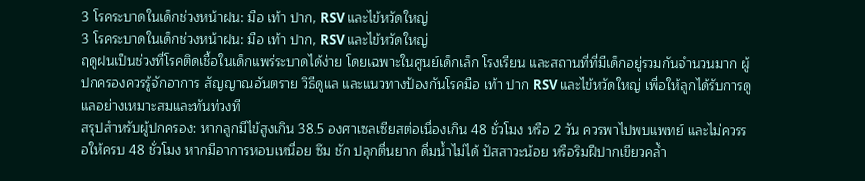3 โรคระบาดในเด็กช่วงหน้าฝน: มือ เท้า ปาก, RSV และไข้หวัดใหญ่
3 โรคระบาดในเด็กช่วงหน้าฝน: มือ เท้า ปาก, RSV และไข้หวัดใหญ่
ฤดูฝนเป็นช่วงที่โรคติดเชื้อในเด็กแพร่ระบาดได้ง่าย โดยเฉพาะในศูนย์เด็กเล็ก โรงเรียน และสถานที่ที่มีเด็กอยู่รวมกันจำนวนมาก ผู้ปกครองควรรู้จักอาการ สัญญาณอันตราย วิธีดูแล และแนวทางป้องกันโรคมือ เท้า ปาก RSV และไข้หวัดใหญ่ เพื่อให้ลูกได้รับการดูแลอย่างเหมาะสมและทันท่วงที
สรุปสำหรับผู้ปกครอง: หากลูกมีไข้สูงเกิน 38.5 องศาเซลเซียสต่อเนื่องเกิน 48 ชั่วโมง หรือ 2 วัน ควรพาไปพบแพทย์ และไม่ควรรอให้ครบ 48 ชั่วโมง หากมีอาการหอบเหนื่อย ซึม ชัก ปลุกตื่นยาก ดื่มน้ำไม่ได้ ปัสสาวะน้อย หรือริมฝีปากเขียวคล้ำ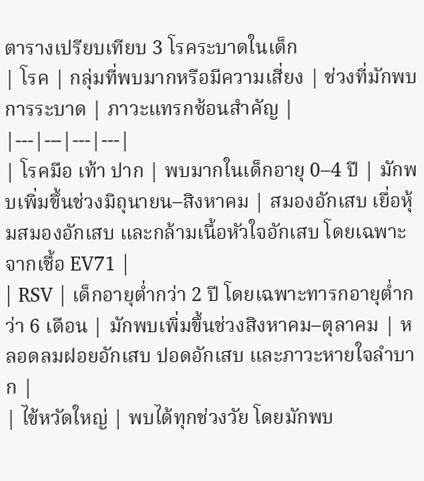ตารางเปรียบเทียบ 3 โรคระบาดในเด็ก
| โรค | กลุ่มที่พบมากหรือมีความเสี่ยง | ช่วงที่มักพบการระบาด | ภาวะแทรกซ้อนสำคัญ |
|---|---|---|---|
| โรคมือ เท้า ปาก | พบมากในเด็กอายุ 0–4 ปี | มักพบเพิ่มขึ้นช่วงมิถุนายน–สิงหาคม | สมองอักเสบ เยื่อหุ้มสมองอักเสบ และกล้ามเนื้อหัวใจอักเสบ โดยเฉพาะจากเชื้อ EV71 |
| RSV | เด็กอายุต่ำกว่า 2 ปี โดยเฉพาะทารกอายุต่ำกว่า 6 เดือน | มักพบเพิ่มขึ้นช่วงสิงหาคม–ตุลาคม | หลอดลมฝอยอักเสบ ปอดอักเสบ และภาวะหายใจลำบาก |
| ไข้หวัดใหญ่ | พบได้ทุกช่วงวัย โดยมักพบ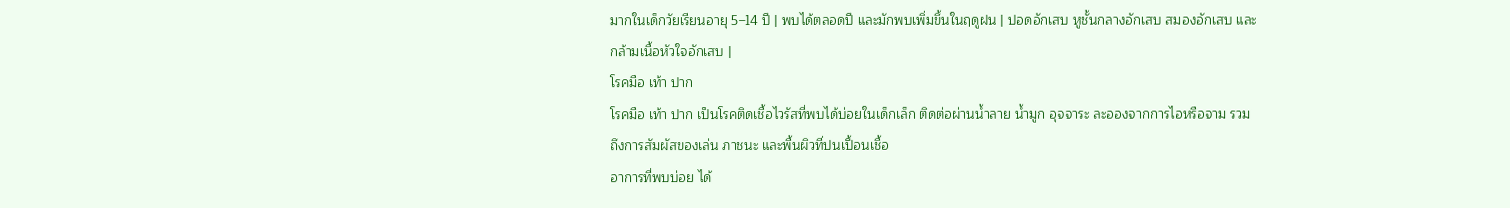มากในเด็กวัยเรียนอายุ 5–14 ปี | พบได้ตลอดปี และมักพบเพิ่มขึ้นในฤดูฝน | ปอดอักเสบ หูชั้นกลางอักเสบ สมองอักเสบ และกล้ามเนื้อหัวใจอักเสบ |
โรคมือ เท้า ปาก
โรคมือ เท้า ปาก เป็นโรคติดเชื้อไวรัสที่พบได้บ่อยในเด็กเล็ก ติดต่อผ่านน้ำลาย น้ำมูก อุจจาระ ละอองจากการไอหรือจาม รวมถึงการสัมผัสของเล่น ภาชนะ และพื้นผิวที่ปนเปื้อนเชื้อ
อาการที่พบบ่อย ได้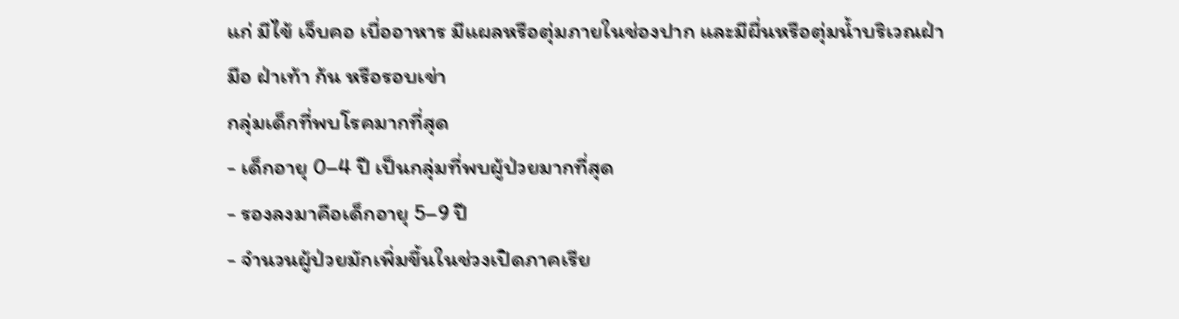แก่ มีไข้ เจ็บคอ เบื่ออาหาร มีแผลหรือตุ่มภายในช่องปาก และมีผื่นหรือตุ่มน้ำบริเวณฝ่ามือ ฝ่าเท้า ก้น หรือรอบเข่า
กลุ่มเด็กที่พบโรคมากที่สุด
- เด็กอายุ 0–4 ปี เป็นกลุ่มที่พบผู้ป่วยมากที่สุด
- รองลงมาคือเด็กอายุ 5–9 ปี
- จำนวนผู้ป่วยมักเพิ่มขึ้นในช่วงเปิดภาคเรีย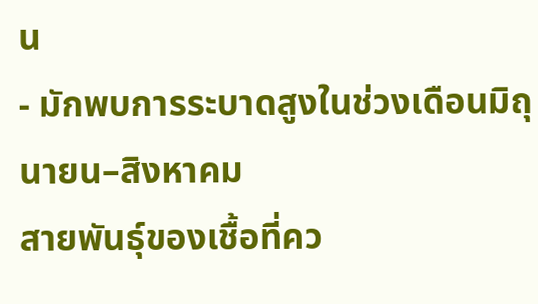น
- มักพบการระบาดสูงในช่วงเดือนมิถุนายน–สิงหาคม
สายพันธุ์ของเชื้อที่คว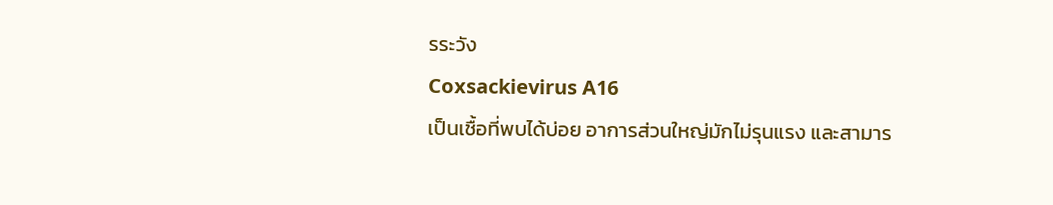รระวัง
Coxsackievirus A16
เป็นเชื้อที่พบได้บ่อย อาการส่วนใหญ่มักไม่รุนแรง และสามาร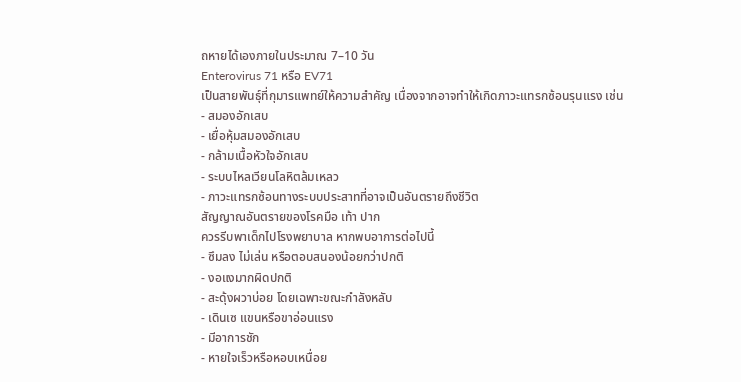ถหายได้เองภายในประมาณ 7–10 วัน
Enterovirus 71 หรือ EV71
เป็นสายพันธุ์ที่กุมารแพทย์ให้ความสำคัญ เนื่องจากอาจทำให้เกิดภาวะแทรกซ้อนรุนแรง เช่น
- สมองอักเสบ
- เยื่อหุ้มสมองอักเสบ
- กล้ามเนื้อหัวใจอักเสบ
- ระบบไหลเวียนโลหิตล้มเหลว
- ภาวะแทรกซ้อนทางระบบประสาทที่อาจเป็นอันตรายถึงชีวิต
สัญญาณอันตรายของโรคมือ เท้า ปาก
ควรรีบพาเด็กไปโรงพยาบาล หากพบอาการต่อไปนี้
- ซึมลง ไม่เล่น หรือตอบสนองน้อยกว่าปกติ
- งอแงมากผิดปกติ
- สะดุ้งผวาบ่อย โดยเฉพาะขณะกำลังหลับ
- เดินเซ แขนหรือขาอ่อนแรง
- มีอาการชัก
- หายใจเร็วหรือหอบเหนื่อย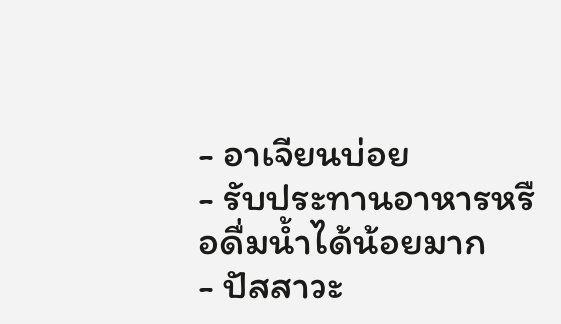- อาเจียนบ่อย
- รับประทานอาหารหรือดื่มน้ำได้น้อยมาก
- ปัสสาวะ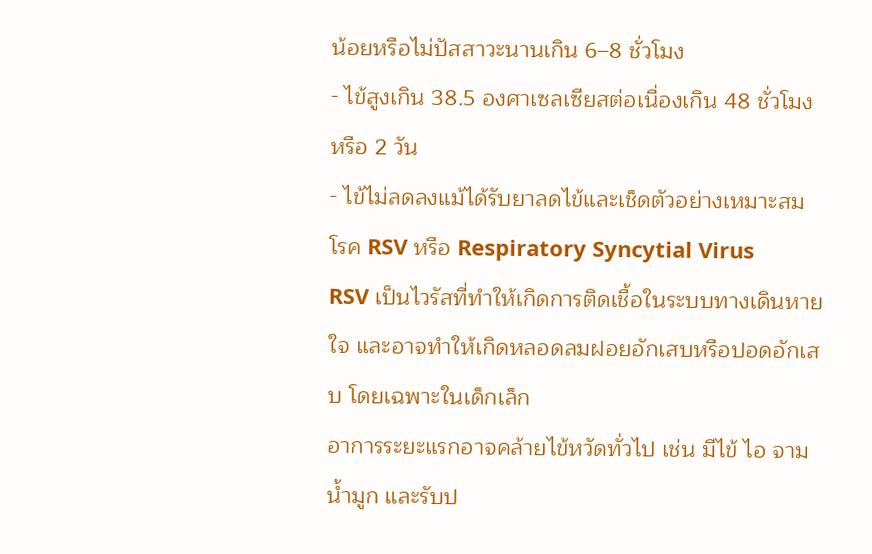น้อยหรือไม่ปัสสาวะนานเกิน 6–8 ชั่วโมง
- ไข้สูงเกิน 38.5 องศาเซลเซียสต่อเนื่องเกิน 48 ชั่วโมง หรือ 2 วัน
- ไข้ไม่ลดลงแม้ได้รับยาลดไข้และเช็ดตัวอย่างเหมาะสม
โรค RSV หรือ Respiratory Syncytial Virus
RSV เป็นไวรัสที่ทำให้เกิดการติดเชื้อในระบบทางเดินหายใจ และอาจทำให้เกิดหลอดลมฝอยอักเสบหรือปอดอักเสบ โดยเฉพาะในเด็กเล็ก
อาการระยะแรกอาจคล้ายไข้หวัดทั่วไป เช่น มีไข้ ไอ จาม น้ำมูก และรับป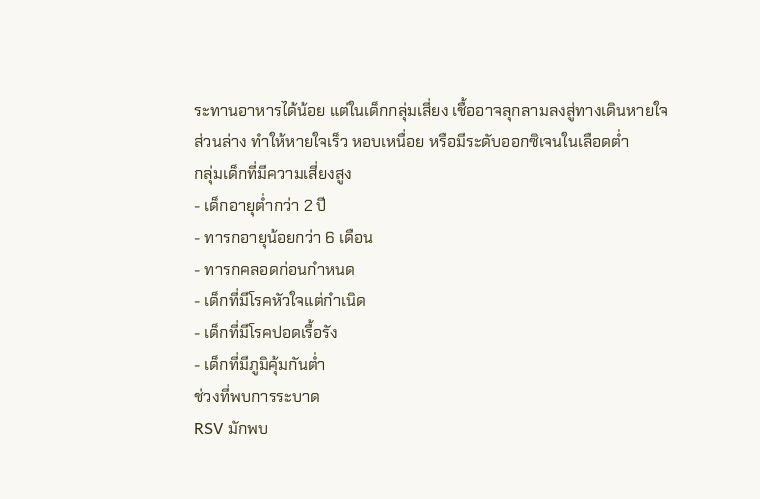ระทานอาหารได้น้อย แต่ในเด็กกลุ่มเสี่ยง เชื้ออาจลุกลามลงสู่ทางเดินหายใจส่วนล่าง ทำให้หายใจเร็ว หอบเหนื่อย หรือมีระดับออกซิเจนในเลือดต่ำ
กลุ่มเด็กที่มีความเสี่ยงสูง
- เด็กอายุต่ำกว่า 2 ปี
- ทารกอายุน้อยกว่า 6 เดือน
- ทารกคลอดก่อนกำหนด
- เด็กที่มีโรคหัวใจแต่กำเนิด
- เด็กที่มีโรคปอดเรื้อรัง
- เด็กที่มีภูมิคุ้มกันต่ำ
ช่วงที่พบการระบาด
RSV มักพบ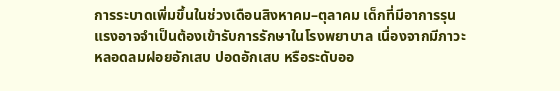การระบาดเพิ่มขึ้นในช่วงเดือนสิงหาคม–ตุลาคม เด็กที่มีอาการรุนแรงอาจจำเป็นต้องเข้ารับการรักษาในโรงพยาบาล เนื่องจากมีภาวะหลอดลมฝอยอักเสบ ปอดอักเสบ หรือระดับออ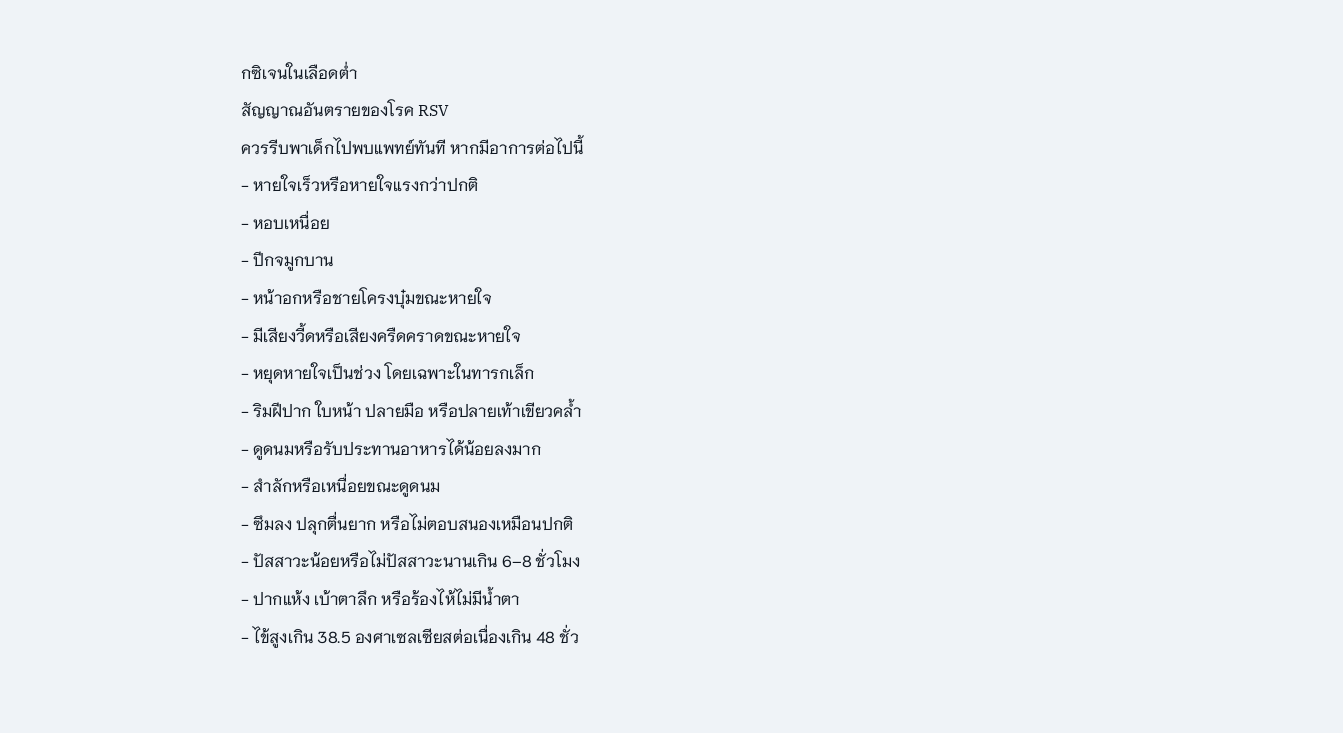กซิเจนในเลือดต่ำ
สัญญาณอันตรายของโรค RSV
ควรรีบพาเด็กไปพบแพทย์ทันที หากมีอาการต่อไปนี้
- หายใจเร็วหรือหายใจแรงกว่าปกติ
- หอบเหนื่อย
- ปีกจมูกบาน
- หน้าอกหรือชายโครงบุ๋มขณะหายใจ
- มีเสียงวี้ดหรือเสียงครืดคราดขณะหายใจ
- หยุดหายใจเป็นช่วง โดยเฉพาะในทารกเล็ก
- ริมฝีปาก ใบหน้า ปลายมือ หรือปลายเท้าเขียวคล้ำ
- ดูดนมหรือรับประทานอาหารได้น้อยลงมาก
- สำลักหรือเหนื่อยขณะดูดนม
- ซึมลง ปลุกตื่นยาก หรือไม่ตอบสนองเหมือนปกติ
- ปัสสาวะน้อยหรือไม่ปัสสาวะนานเกิน 6–8 ชั่วโมง
- ปากแห้ง เบ้าตาลึก หรือร้องไห้ไม่มีน้ำตา
- ไข้สูงเกิน 38.5 องศาเซลเซียสต่อเนื่องเกิน 48 ชั่ว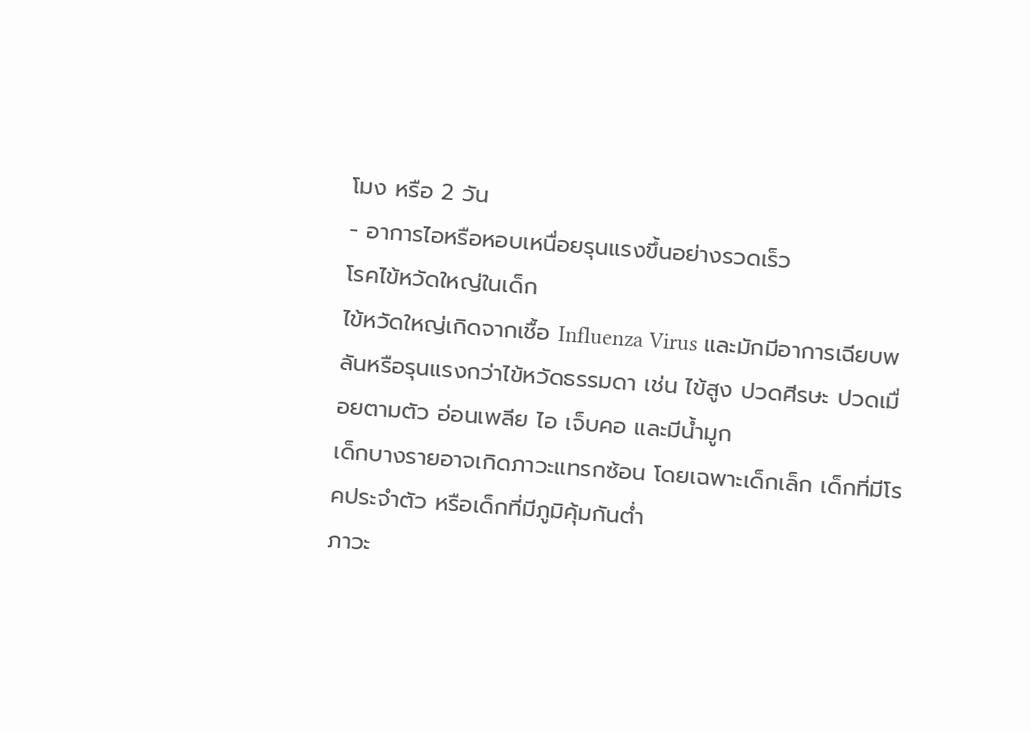โมง หรือ 2 วัน
- อาการไอหรือหอบเหนื่อยรุนแรงขึ้นอย่างรวดเร็ว
โรคไข้หวัดใหญ่ในเด็ก
ไข้หวัดใหญ่เกิดจากเชื้อ Influenza Virus และมักมีอาการเฉียบพลันหรือรุนแรงกว่าไข้หวัดธรรมดา เช่น ไข้สูง ปวดศีรษะ ปวดเมื่อยตามตัว อ่อนเพลีย ไอ เจ็บคอ และมีน้ำมูก
เด็กบางรายอาจเกิดภาวะแทรกซ้อน โดยเฉพาะเด็กเล็ก เด็กที่มีโรคประจำตัว หรือเด็กที่มีภูมิคุ้มกันต่ำ
ภาวะ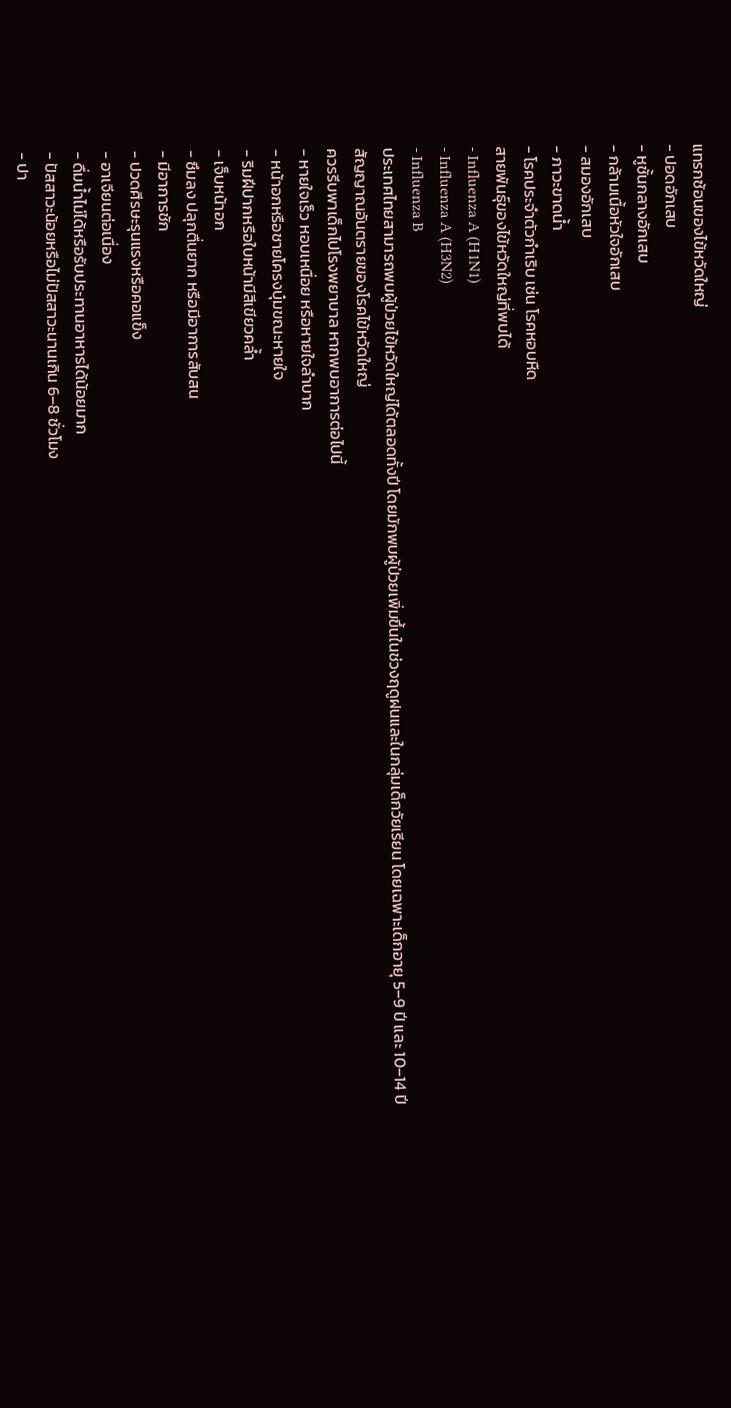แทรกซ้อนของไข้หวัดใหญ่
- ปอดอักเสบ
- หูชั้นกลางอักเสบ
- กล้ามเนื้อหัวใจอักเสบ
- สมองอักเสบ
- ภาวะขาดน้ำ
- โรคประจำตัวกำเริบ เช่น โรคหอบหืด
สายพันธุ์ของไข้หวัดใหญ่ที่พบได้
- Influenza A (H1N1)
- Influenza A (H3N2)
- Influenza B
ประเทศไทยสามารถพบผู้ป่วยไข้หวัดใหญ่ได้ตลอดทั้งปี โดยมักพบผู้ป่วยเพิ่มขึ้นในช่วงฤดูฝนและในกลุ่มเด็กวัยเรียน โดยเฉพาะเด็กอายุ 5–9 ปี และ 10–14 ปี
สัญญาณอันตรายของโรคไข้หวัดใหญ่
ควรรีบพาเด็กไปโรงพยาบาล หากพบอาการต่อไปนี้
- หายใจเร็ว หอบเหนื่อย หรือหายใจลำบาก
- หน้าอกหรือชายโครงบุ๋มขณะหายใจ
- ริมฝีปากหรือใบหน้ามีสีเขียวคล้ำ
- เจ็บหน้าอก
- ซึมลง ปลุกตื่นยาก หรือมีอาการสับสน
- มีอาการชัก
- ปวดศีรษะรุนแรงหรือคอแข็ง
- อาเจียนต่อเนื่อง
- ดื่มน้ำไม่ได้หรือรับประทานอาหารได้น้อยมาก
- ปัสสาวะน้อยหรือไม่ปัสสาวะนานเกิน 6–8 ชั่วโมง
- ปา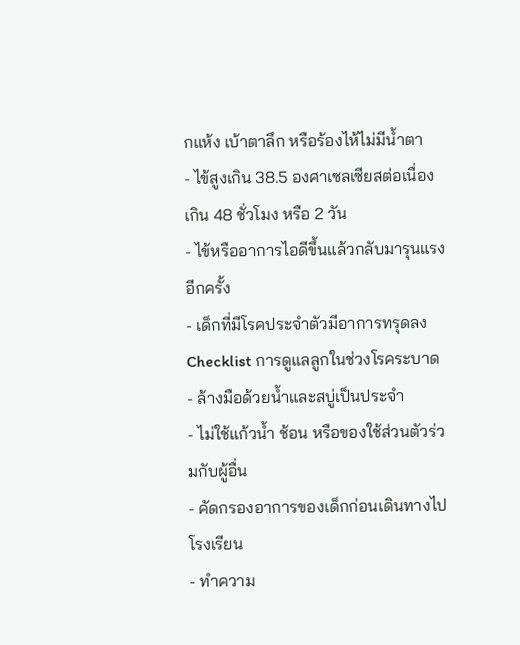กแห้ง เบ้าตาลึก หรือร้องไห้ไม่มีน้ำตา
- ไข้สูงเกิน 38.5 องศาเซลเซียสต่อเนื่องเกิน 48 ชั่วโมง หรือ 2 วัน
- ไข้หรืออาการไอดีขึ้นแล้วกลับมารุนแรงอีกครั้ง
- เด็กที่มีโรคประจำตัวมีอาการทรุดลง
Checklist การดูแลลูกในช่วงโรคระบาด
- ล้างมือด้วยน้ำและสบู่เป็นประจำ
- ไม่ใช้แก้วน้ำ ช้อน หรือของใช้ส่วนตัวร่วมกับผู้อื่น
- คัดกรองอาการของเด็กก่อนเดินทางไปโรงเรียน
- ทำความ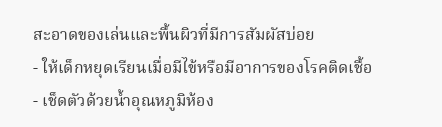สะอาดของเล่นและพื้นผิวที่มีการสัมผัสบ่อย
- ให้เด็กหยุดเรียนเมื่อมีไข้หรือมีอาการของโรคติดเชื้อ
- เช็ดตัวด้วยน้ำอุณหภูมิห้อง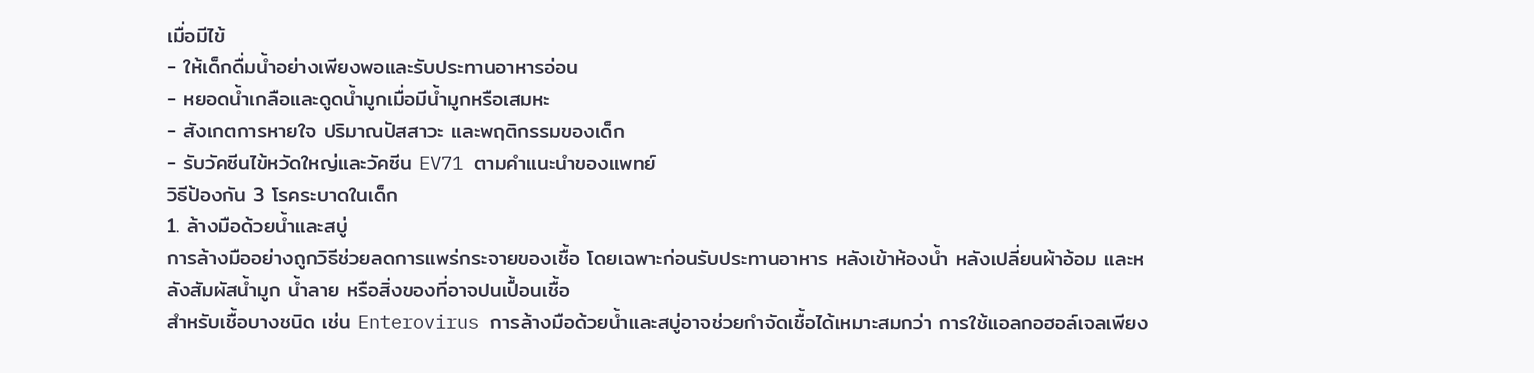เมื่อมีไข้
- ให้เด็กดื่มน้ำอย่างเพียงพอและรับประทานอาหารอ่อน
- หยอดน้ำเกลือและดูดน้ำมูกเมื่อมีน้ำมูกหรือเสมหะ
- สังเกตการหายใจ ปริมาณปัสสาวะ และพฤติกรรมของเด็ก
- รับวัคซีนไข้หวัดใหญ่และวัคซีน EV71 ตามคำแนะนำของแพทย์
วิธีป้องกัน 3 โรคระบาดในเด็ก
1. ล้างมือด้วยน้ำและสบู่
การล้างมืออย่างถูกวิธีช่วยลดการแพร่กระจายของเชื้อ โดยเฉพาะก่อนรับประทานอาหาร หลังเข้าห้องน้ำ หลังเปลี่ยนผ้าอ้อม และหลังสัมผัสน้ำมูก น้ำลาย หรือสิ่งของที่อาจปนเปื้อนเชื้อ
สำหรับเชื้อบางชนิด เช่น Enterovirus การล้างมือด้วยน้ำและสบู่อาจช่วยกำจัดเชื้อได้เหมาะสมกว่า การใช้แอลกอฮอล์เจลเพียง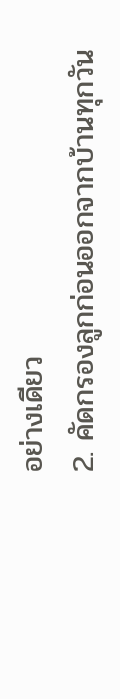อย่างเดียว
2. คัดกรองลูกก่อนออกจากบ้านทุกวัน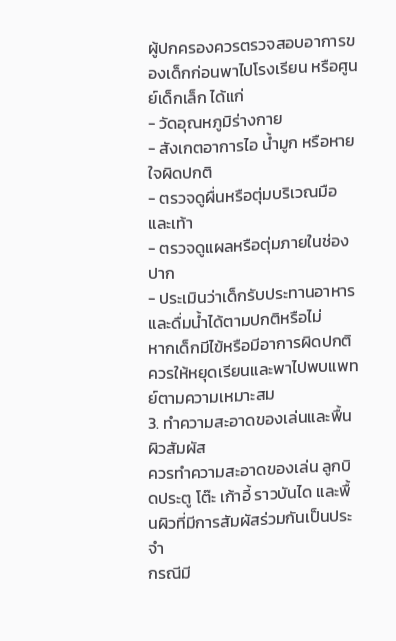ผู้ปกครองควรตรวจสอบอาการของเด็กก่อนพาไปโรงเรียน หรือศูนย์เด็กเล็ก ได้แก่
- วัดอุณหภูมิร่างกาย
- สังเกตอาการไอ น้ำมูก หรือหายใจผิดปกติ
- ตรวจดูผื่นหรือตุ่มบริเวณมือและเท้า
- ตรวจดูแผลหรือตุ่มภายในช่องปาก
- ประเมินว่าเด็กรับประทานอาหารและดื่มน้ำได้ตามปกติหรือไม่
หากเด็กมีไข้หรือมีอาการผิดปกติ ควรให้หยุดเรียนและพาไปพบแพทย์ตามความเหมาะสม
3. ทำความสะอาดของเล่นและพื้นผิวสัมผัส
ควรทำความสะอาดของเล่น ลูกบิดประตู โต๊ะ เก้าอี้ ราวบันได และพื้นผิวที่มีการสัมผัสร่วมกันเป็นประจำ
กรณีมี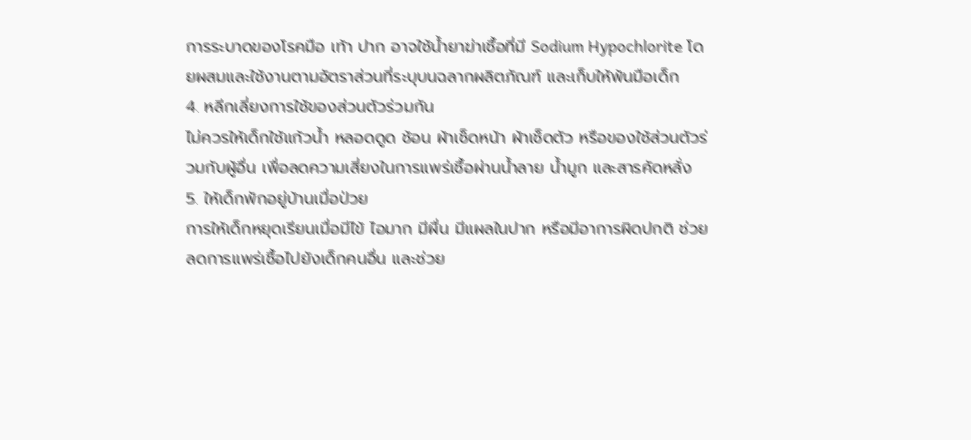การระบาดของโรคมือ เท้า ปาก อาจใช้น้ำยาฆ่าเชื้อที่มี Sodium Hypochlorite โดยผสมและใช้งานตามอัตราส่วนที่ระบุบนฉลากผลิตภัณฑ์ และเก็บให้พ้นมือเด็ก
4. หลีกเลี่ยงการใช้ของส่วนตัวร่วมกัน
ไม่ควรให้เด็กใช้แก้วน้ำ หลอดดูด ช้อน ผ้าเช็ดหน้า ผ้าเช็ดตัว หรือของใช้ส่วนตัวร่วมกับผู้อื่น เพื่อลดความเสี่ยงในการแพร่เชื้อผ่านน้ำลาย น้ำมูก และสารคัดหลั่ง
5. ให้เด็กพักอยู่บ้านเมื่อป่วย
การให้เด็กหยุดเรียนเมื่อมีไข้ ไอมาก มีผื่น มีแผลในปาก หรือมีอาการผิดปกติ ช่วยลดการแพร่เชื้อไปยังเด็กคนอื่น และช่วย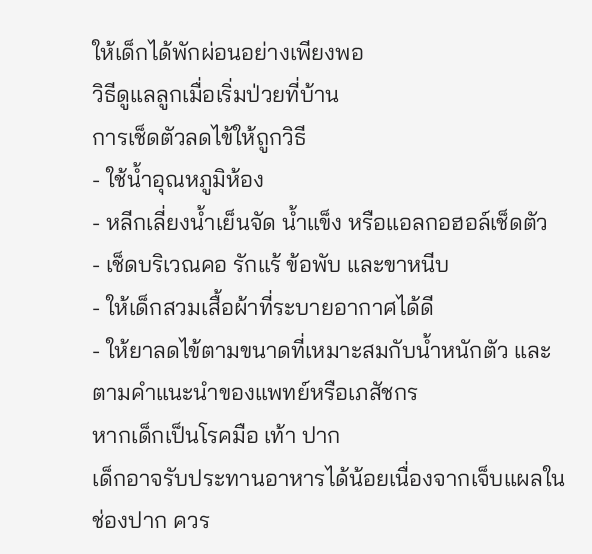ให้เด็กได้พักผ่อนอย่างเพียงพอ
วิธีดูแลลูกเมื่อเริ่มป่วยที่บ้าน
การเช็ดตัวลดไข้ให้ถูกวิธี
- ใช้น้ำอุณหภูมิห้อง
- หลีกเลี่ยงน้ำเย็นจัด น้ำแข็ง หรือแอลกอฮอล์เช็ดตัว
- เช็ดบริเวณคอ รักแร้ ข้อพับ และขาหนีบ
- ให้เด็กสวมเสื้อผ้าที่ระบายอากาศได้ดี
- ให้ยาลดไข้ตามขนาดที่เหมาะสมกับน้ำหนักตัว และตามคำแนะนำของแพทย์หรือเภสัชกร
หากเด็กเป็นโรคมือ เท้า ปาก
เด็กอาจรับประทานอาหารได้น้อยเนื่องจากเจ็บแผลในช่องปาก ควร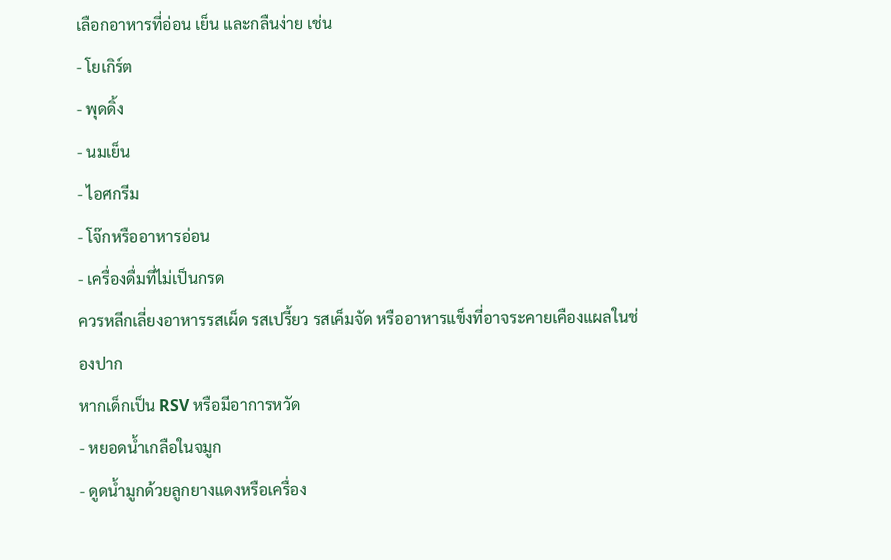เลือกอาหารที่อ่อน เย็น และกลืนง่าย เช่น
- โยเกิร์ต
- พุดดิ้ง
- นมเย็น
- ไอศกรีม
- โจ๊กหรืออาหารอ่อน
- เครื่องดื่มที่ไม่เป็นกรด
ควรหลีกเลี่ยงอาหารรสเผ็ด รสเปรี้ยว รสเค็มจัด หรืออาหารแข็งที่อาจระคายเคืองแผลในช่องปาก
หากเด็กเป็น RSV หรือมีอาการหวัด
- หยอดน้ำเกลือในจมูก
- ดูดน้ำมูกด้วยลูกยางแดงหรือเครื่อง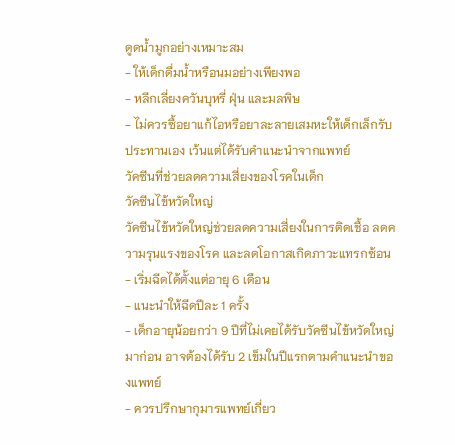ดูดน้ำมูกอย่างเหมาะสม
- ให้เด็กดื่มน้ำหรือนมอย่างเพียงพอ
- หลีกเลี่ยงควันบุหรี่ ฝุ่น และมลพิษ
- ไม่ควรซื้อยาแก้ไอหรือยาละลายเสมหะให้เด็กเล็กรับประทานเอง เว้นแต่ได้รับคำแนะนำจากแพทย์
วัคซีนที่ช่วยลดความเสี่ยงของโรคในเด็ก
วัคซีนไข้หวัดใหญ่
วัคซีนไข้หวัดใหญ่ช่วยลดความเสี่ยงในการติดเชื้อ ลดความรุนแรงของโรค และลดโอกาสเกิดภาวะแทรกซ้อน
- เริ่มฉีดได้ตั้งแต่อายุ 6 เดือน
- แนะนำให้ฉีดปีละ 1 ครั้ง
- เด็กอายุน้อยกว่า 9 ปีที่ไม่เคยได้รับวัคซีนไข้หวัดใหญ่มาก่อน อาจต้องได้รับ 2 เข็มในปีแรกตามคำแนะนำของแพทย์
- ควรปรึกษากุมารแพทย์เกี่ยว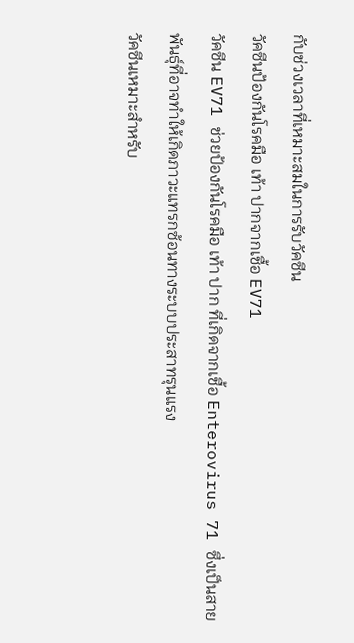กับช่วงเวลาที่เหมาะสมในการรับวัคซีน
วัคซีนป้องกันโรคมือ เท้า ปากจากเชื้อ EV71
วัคซีน EV71 ช่วยป้องกันโรคมือ เท้า ปาก ที่เกิดจากเชื้อ Enterovirus 71 ซึ่งเป็นสายพันธุ์ที่อาจทำให้เกิดภาวะแทรกซ้อนทางระบบประสาทรุนแรง
วัคซีนเหมาะสำหรับ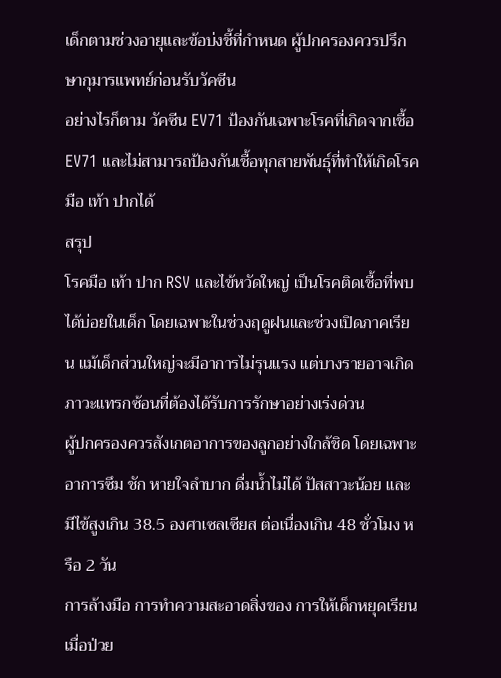เด็กตามช่วงอายุและข้อบ่งชี้ที่กำหนด ผู้ปกครองควรปรึกษากุมารแพทย์ก่อนรับวัคซีน
อย่างไรก็ตาม วัคซีน EV71 ป้องกันเฉพาะโรคที่เกิดจากเชื้อ EV71 และไม่สามารถป้องกันเชื้อทุกสายพันธุ์ที่ทำให้เกิดโรคมือ เท้า ปากได้
สรุป
โรคมือ เท้า ปาก RSV และไข้หวัดใหญ่ เป็นโรคติดเชื้อที่พบได้บ่อยในเด็ก โดยเฉพาะในช่วงฤดูฝนและช่วงเปิดภาคเรียน แม้เด็กส่วนใหญ่จะมีอาการไม่รุนแรง แต่บางรายอาจเกิดภาวะแทรกซ้อนที่ต้องได้รับการรักษาอย่างเร่งด่วน
ผู้ปกครองควรสังเกตอาการของลูกอย่างใกล้ชิด โดยเฉพาะอาการซึม ชัก หายใจลำบาก ดื่มน้ำไม่ได้ ปัสสาวะน้อย และมีไข้สูงเกิน 38.5 องศาเซลเซียส ต่อเนื่องเกิน 48 ชั่วโมง หรือ 2 วัน
การล้างมือ การทำความสะอาดสิ่งของ การให้เด็กหยุดเรียนเมื่อป่วย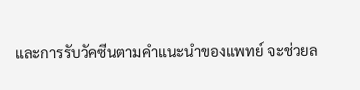และการรับวัคซีนตามคำแนะนำของแพทย์ จะช่วยล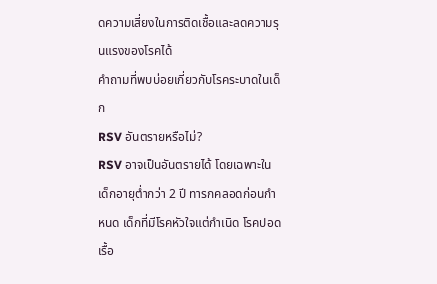ดความเสี่ยงในการติดเชื้อและลดความรุนแรงของโรคได้
คำถามที่พบบ่อยเกี่ยวกับโรคระบาดในเด็ก
RSV อันตรายหรือไม่?
RSV อาจเป็นอันตรายได้ โดยเฉพาะในเด็กอายุต่ำกว่า 2 ปี ทารกคลอดก่อนกำหนด เด็กที่มีโรคหัวใจแต่กำเนิด โรคปอดเรื้อ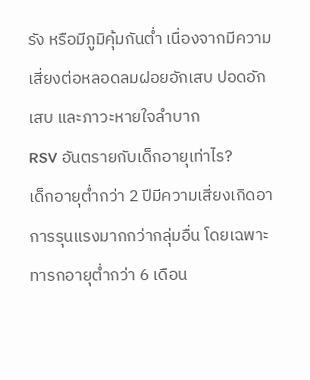รัง หรือมีภูมิคุ้มกันต่ำ เนื่องจากมีความเสี่ยงต่อหลอดลมฝอยอักเสบ ปอดอักเสบ และภาวะหายใจลำบาก
RSV อันตรายกับเด็กอายุเท่าไร?
เด็กอายุต่ำกว่า 2 ปีมีความเสี่ยงเกิดอาการรุนแรงมากกว่ากลุ่มอื่น โดยเฉพาะทารกอายุต่ำกว่า 6 เดือน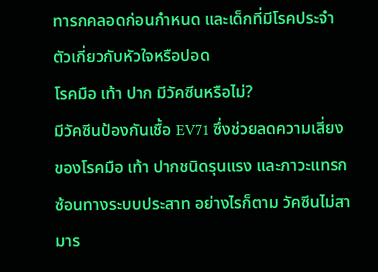ทารกคลอดก่อนกำหนด และเด็กที่มีโรคประจำตัวเกี่ยวกับหัวใจหรือปอด
โรคมือ เท้า ปาก มีวัคซีนหรือไม่?
มีวัคซีนป้องกันเชื้อ EV71 ซึ่งช่วยลดความเสี่ยงของโรคมือ เท้า ปากชนิดรุนแรง และภาวะแทรกซ้อนทางระบบประสาท อย่างไรก็ตาม วัคซีนไม่สามาร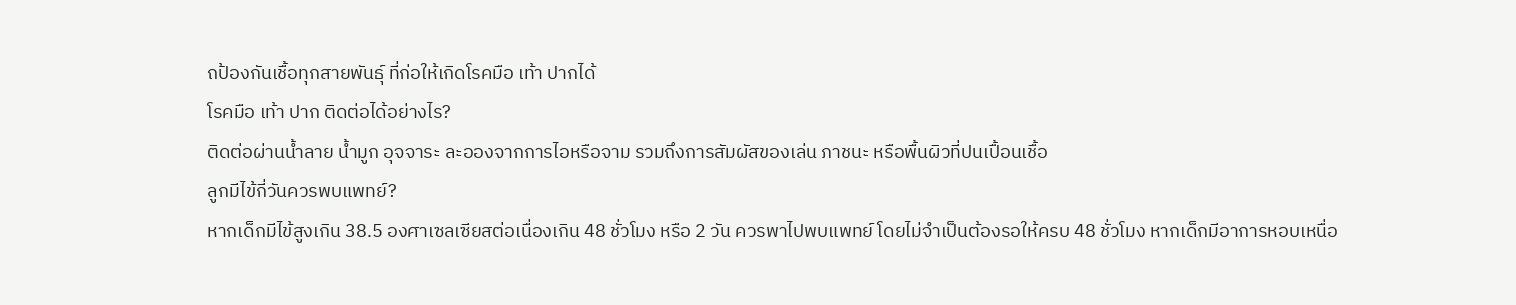ถป้องกันเชื้อทุกสายพันธุ์ ที่ก่อให้เกิดโรคมือ เท้า ปากได้
โรคมือ เท้า ปาก ติดต่อได้อย่างไร?
ติดต่อผ่านน้ำลาย น้ำมูก อุจจาระ ละอองจากการไอหรือจาม รวมถึงการสัมผัสของเล่น ภาชนะ หรือพื้นผิวที่ปนเปื้อนเชื้อ
ลูกมีไข้กี่วันควรพบแพทย์?
หากเด็กมีไข้สูงเกิน 38.5 องศาเซลเซียสต่อเนื่องเกิน 48 ชั่วโมง หรือ 2 วัน ควรพาไปพบแพทย์ โดยไม่จำเป็นต้องรอให้ครบ 48 ชั่วโมง หากเด็กมีอาการหอบเหนื่อ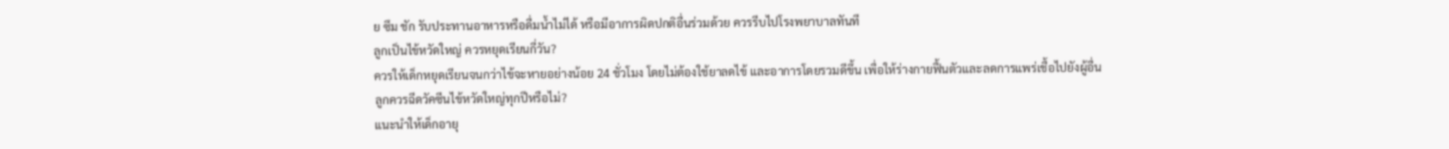ย ซึม ชัก รับประทานอาหารหรือดื่มน้ำไม่ได้ หรือมีอาการผิดปกติอื่นร่วมด้วย ควรรีบไปโรงพยาบาลทันที
ลูกเป็นไข้หวัดใหญ่ ควรหยุดเรียนกี่วัน?
ควรให้เด็กหยุดเรียนจนกว่าไข้จะหายอย่างน้อย 24 ชั่วโมง โดยไม่ต้องใช้ยาลดไข้ และอาการโดยรวมดีขึ้น เพื่อให้ร่างกายฟื้นตัวและลดการแพร่เชื้อไปยังผู้อื่น
ลูกควรฉีดวัคซีนไข้หวัดใหญ่ทุกปีหรือไม่?
แนะนำให้เด็กอายุ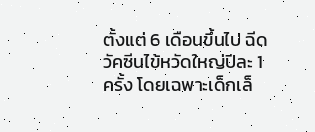ตั้งแต่ 6 เดือนขึ้นไป ฉีดวัคซีนไข้หวัดใหญ่ปีละ 1 ครั้ง โดยเฉพาะเด็กเล็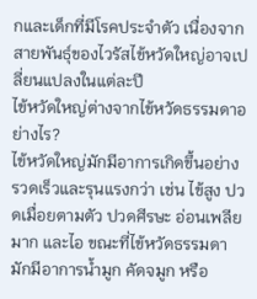กและเด็กที่มีโรคประจำตัว เนื่องจากสายพันธุ์ของไวรัสไข้หวัดใหญ่อาจเปลี่ยนแปลงในแต่ละปี
ไข้หวัดใหญ่ต่างจากไข้หวัดธรรมดาอย่างไร?
ไข้หวัดใหญ่มักมีอาการเกิดขึ้นอย่างรวดเร็วและรุนแรงกว่า เช่น ไข้สูง ปวดเมื่อยตามตัว ปวดศีรษะ อ่อนเพลียมาก และไอ ขณะที่ไข้หวัดธรรมดามักมีอาการน้ำมูก คัดจมูก หรือ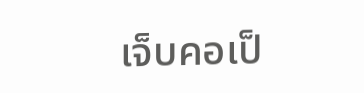เจ็บคอเป็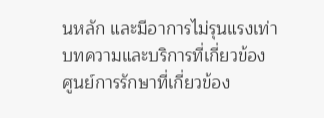นหลัก และมีอาการไม่รุนแรงเท่า
บทความและบริการที่เกี่ยวข้อง
ศูนย์การรักษาที่เกี่ยวข้อง